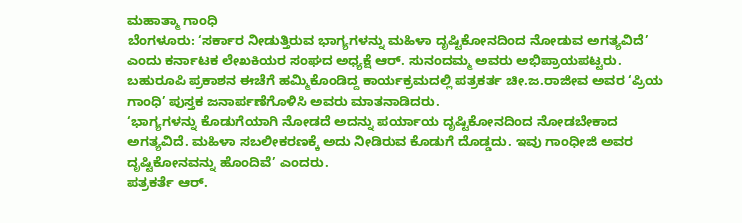ಮಹಾತ್ಮಾ ಗಾಂಧಿ
ಬೆಂಗಳೂರು: ‘ಸರ್ಕಾರ ನೀಡುತ್ತಿರುವ ಭಾಗ್ಯಗಳನ್ನು ಮಹಿಳಾ ದೃಷ್ಟಿಕೋನದಿಂದ ನೋಡುವ ಅಗತ್ಯವಿದೆ’ ಎಂದು ಕರ್ನಾಟಕ ಲೇಖಕಿಯರ ಸಂಘದ ಅಧ್ಯಕ್ಷೆ ಆರ್. ಸುನಂದಮ್ಮ ಅವರು ಅಭಿಪ್ರಾಯಪಟ್ಟರು.
ಬಹುರೂಪಿ ಪ್ರಕಾಶನ ಈಚೆಗೆ ಹಮ್ಮಿಕೊಂಡಿದ್ದ ಕಾರ್ಯಕ್ರಮದಲ್ಲಿ ಪತ್ರಕರ್ತ ಚೀ.ಜ.ರಾಜೀವ ಅವರ ‘ಪ್ರಿಯ ಗಾಂಧಿ’ ಪುಸ್ತಕ ಜನಾರ್ಪಣೆಗೊಳಿಸಿ ಅವರು ಮಾತನಾಡಿದರು.
‘ಭಾಗ್ಯಗಳನ್ನು ಕೊಡುಗೆಯಾಗಿ ನೋಡದೆ ಅದನ್ನು ಪರ್ಯಾಯ ದೃಷ್ಟಿಕೋನದಿಂದ ನೋಡಬೇಕಾದ ಅಗತ್ಯವಿದೆ. ಮಹಿಳಾ ಸಬಲೀಕರಣಕ್ಕೆ ಅದು ನೀಡಿರುವ ಕೊಡುಗೆ ದೊಡ್ಡದು. ಇವು ಗಾಂಧೀಜಿ ಅವರ ದೃಷ್ಟಿಕೋನವನ್ನು ಹೊಂದಿವೆ’ ಎಂದರು.
ಪತ್ರಕರ್ತೆ ಆರ್.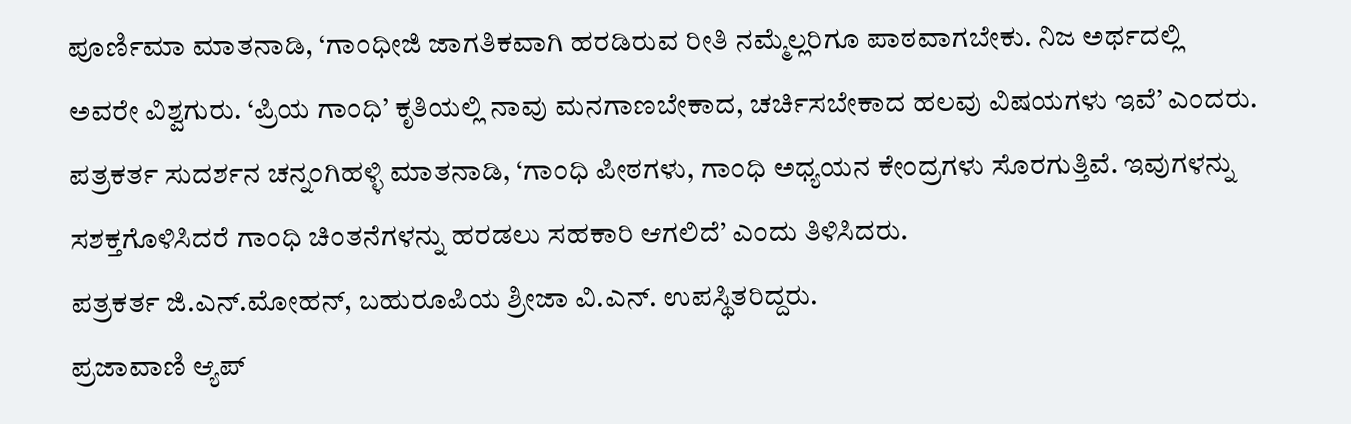ಪೂರ್ಣಿಮಾ ಮಾತನಾಡಿ, ‘ಗಾಂಧೀಜಿ ಜಾಗತಿಕವಾಗಿ ಹರಡಿರುವ ರೀತಿ ನಮ್ಮೆಲ್ಲರಿಗೂ ಪಾಠವಾಗಬೇಕು. ನಿಜ ಅರ್ಥದಲ್ಲಿ ಅವರೇ ವಿಶ್ವಗುರು. ‘ಪ್ರಿಯ ಗಾಂಧಿ’ ಕೃತಿಯಲ್ಲಿ ನಾವು ಮನಗಾಣಬೇಕಾದ, ಚರ್ಚಿಸಬೇಕಾದ ಹಲವು ವಿಷಯಗಳು ಇವೆ’ ಎಂದರು.
ಪತ್ರಕರ್ತ ಸುದರ್ಶನ ಚನ್ನಂಗಿಹಳ್ಳಿ ಮಾತನಾಡಿ, ‘ಗಾಂಧಿ ಪೀಠಗಳು, ಗಾಂಧಿ ಅಧ್ಯಯನ ಕೇಂದ್ರಗಳು ಸೊರಗುತ್ತಿವೆ. ಇವುಗಳನ್ನು ಸಶಕ್ತಗೊಳಿಸಿದರೆ ಗಾಂಧಿ ಚಿಂತನೆಗಳನ್ನು ಹರಡಲು ಸಹಕಾರಿ ಆಗಲಿದೆ’ ಎಂದು ತಿಳಿಸಿದರು.
ಪತ್ರಕರ್ತ ಜಿ.ಎನ್.ಮೋಹನ್, ಬಹುರೂಪಿಯ ಶ್ರೀಜಾ ವಿ.ಎನ್. ಉಪಸ್ಥಿತರಿದ್ದರು.
ಪ್ರಜಾವಾಣಿ ಆ್ಯಪ್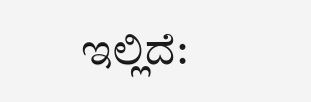ಇಲ್ಲಿದೆ: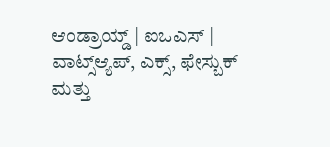ಆಂಡ್ರಾಯ್ಡ್ | ಐಒಎಸ್ | ವಾಟ್ಸ್ಆ್ಯಪ್, ಎಕ್ಸ್, ಫೇಸ್ಬುಕ್ ಮತ್ತು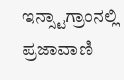ಇನ್ಸ್ಟಾಗ್ರಾಂನಲ್ಲಿ ಪ್ರಜಾವಾಣಿ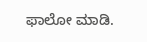ಫಾಲೋ ಮಾಡಿ.